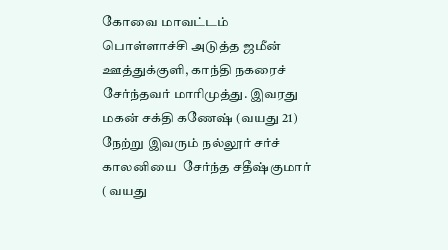கோவை மாவட்டம் பொள்ளாச்சி அடுத்த ஜமீன் ஊத்துக்குளி, காந்தி நகரைச் சேர்ந்தவர் மாரிமுத்து. இவரது மகன் சக்தி கணேஷ் (வயது 21) நேற்று இவரும் நல்லூர் சர்ச் காலனியை  சேர்ந்த சதீஷ்குமார் ( வயது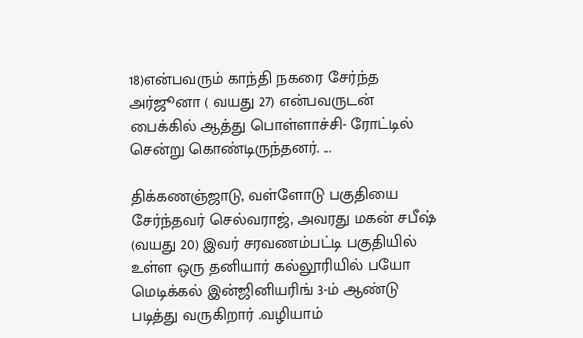18)என்பவரும் காந்தி நகரை சேர்ந்த அர்ஜூனா ( வயது 27) என்பவருடன் பைக்கில் ஆத்து பொள்ளாச்சி- ரோட்டில் சென்று கொண்டிருந்தனர். ...

திக்கணஞ்ஜாடு, வள்ளோடு பகுதியை சேர்ந்தவர் செல்வராஜ், அவரது மகன் சபீஷ் (வயது 20) இவர் சரவணம்பட்டி பகுதியில் உள்ள ஒரு தனியார் கல்லூரியில் பயோ மெடிக்கல் இன்ஜினியரிங் 3-ம் ஆண்டு படித்து வருகிறார் .வழியாம்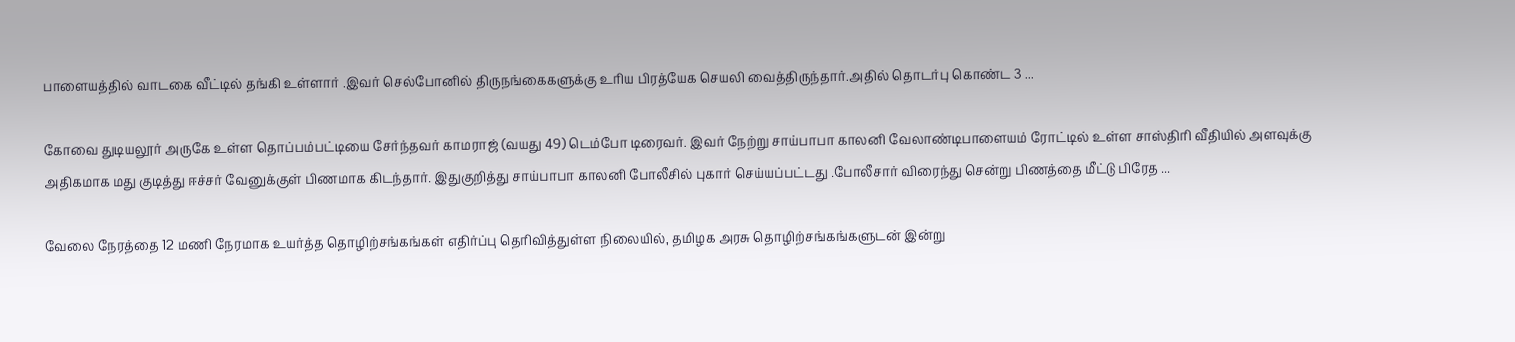பாளையத்தில் வாடகை வீட்டில் தங்கி உள்ளார் .இவர் செல்போனில் திருநங்கைகளுக்கு உரிய பிரத்யேக செயலி வைத்திருந்தார்.அதில் தொடர்பு கொண்ட 3 ...

கோவை துடியலூர் அருகே உள்ள தொப்பம்பட்டியை சேர்ந்தவர் காமராஜ் (வயது 49) டெம்போ டிரைவர். இவர் நேற்று சாய்பாபா காலனி வேலாண்டிபாளையம் ரோட்டில் உள்ள சாஸ்திரி வீதியில் அளவுக்கு அதிகமாக மது குடித்து ஈச்சர் வேனுக்குள் பிணமாக கிடந்தார். இதுகுறித்து சாய்பாபா காலனி போலீசில் புகார் செய்யப்பட்டது .போலீசார் விரைந்து சென்று பிணத்தை மீட்டு பிரேத ...

வேலை நேரத்தை 12 மணி நேரமாக உயர்த்த தொழிற்சங்கங்கள் எதிர்ப்பு தெரிவித்துள்ள நிலையில், தமிழக அரசு தொழிற்சங்கங்களுடன் இன்று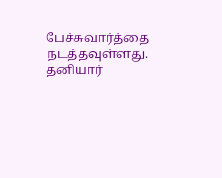பேச்சுவார்த்தை நடத்தவுள்ளது. தனியார்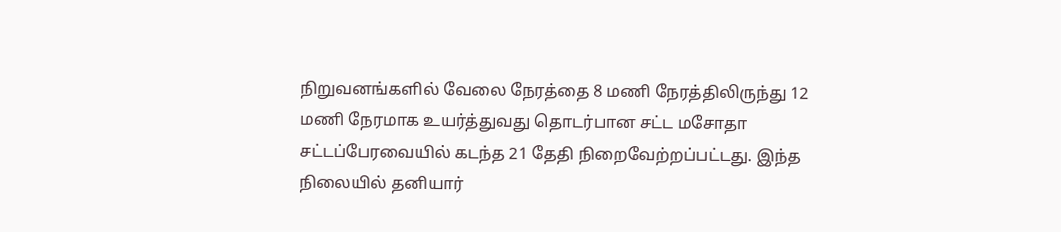நிறுவனங்களில் வேலை நேரத்தை 8 மணி நேரத்திலிருந்து 12 மணி நேரமாக உயர்த்துவது தொடர்பான சட்ட மசோதா சட்டப்பேரவையில் கடந்த 21 தேதி நிறைவேற்றப்பட்டது. இந்த நிலையில் தனியார்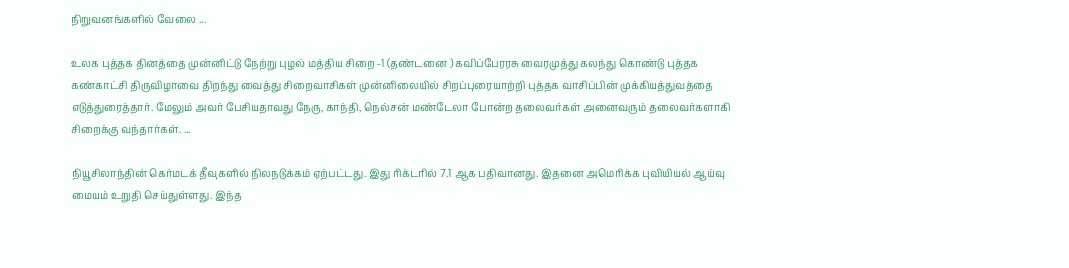நிறுவனங்களில் வேலை ...

உலக புத்தக தினத்தை முன்னிட்டு நேற்று புழல் மத்திய சிறை -1 (தண்டனை ) கவிப்பேரரசு வைரமுத்து கலந்து கொண்டு புத்தக கண்காட்சி திருவிழாவை திறந்து வைத்து சிறைவாசிகள் முன்னிலையில் சிறப்புரையாற்றி புத்தக வாசிப்பின் முக்கியத்துவத்தை எடுத்துரைத்தார். மேலும் அவர் பேசியதாவது நேரு, காந்தி, நெல்சன் மண்டேலா போன்ற தலைவர்கள் அனைவரும் தலைவர்களாகி சிறைக்கு வந்தார்கள். ...

நியூசிலாந்தின் கெர்மடக் தீவுகளில் நிலநடுக்கம் ஏற்பட்டது. இது ரிக்டரில் 7.1 ஆக பதிவானது. இதனை அமெரிக்க புவியியல் ஆய்வு மையம் உறுதி செய்துள்ளது. இந்த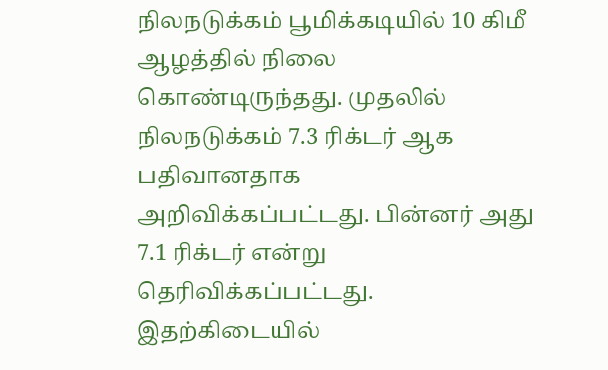நிலநடுக்கம் பூமிக்கடியில் 10 கிமீ ஆழத்தில் நிலை கொண்டிருந்தது. முதலில் நிலநடுக்கம் 7.3 ரிக்டர் ஆக பதிவானதாக அறிவிக்கப்பட்டது. பின்னர் அது 7.1 ரிக்டர் என்று தெரிவிக்கப்பட்டது. இதற்கிடையில்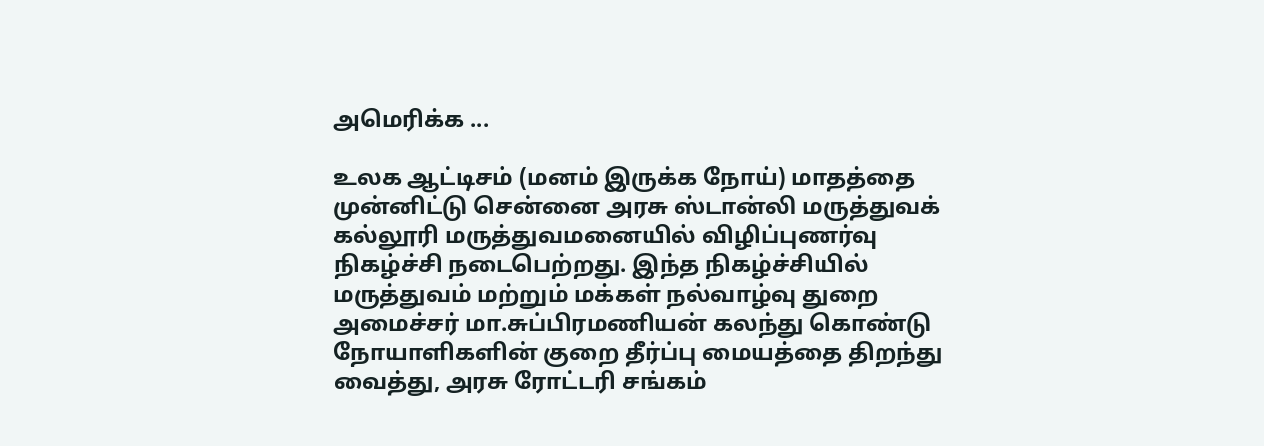அமெரிக்க ...

உலக ஆட்டிசம் (மனம் இருக்க நோய்) மாதத்தை முன்னிட்டு சென்னை அரசு ஸ்டான்லி மருத்துவக் கல்லூரி மருத்துவமனையில் விழிப்புணர்வு நிகழ்ச்சி நடைபெற்றது. இந்த நிகழ்ச்சியில் மருத்துவம் மற்றும் மக்கள் நல்வாழ்வு துறை அமைச்சர் மா.சுப்பிரமணியன் கலந்து கொண்டு நோயாளிகளின் குறை தீர்ப்பு மையத்தை திறந்து வைத்து, அரசு ரோட்டரி சங்கம்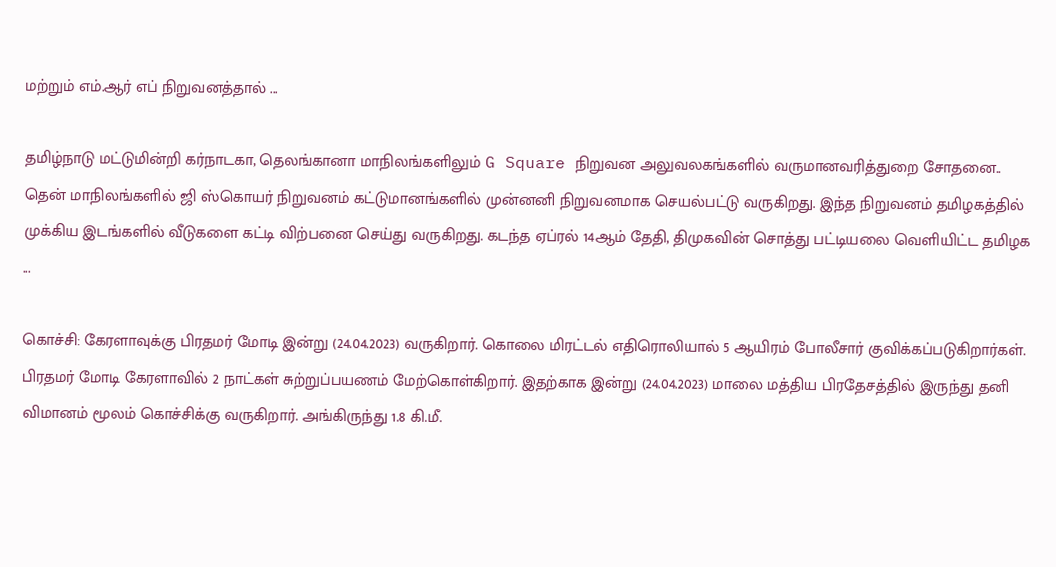மற்றும் எம்.ஆர் எப் நிறுவனத்தால் ...

தமிழ்நாடு மட்டுமின்றி கர்நாடகா, தெலங்கானா மாநிலங்களிலும் G Square நிறுவன அலுவலகங்களில் வருமானவரித்துறை சோதனை.. தென் மாநிலங்களில் ஜி ஸ்கொயர் நிறுவனம் கட்டுமானங்களில் முன்னனி நிறுவனமாக செயல்பட்டு வருகிறது. இந்த நிறுவனம் தமிழகத்தில் முக்கிய இடங்களில் வீடுகளை கட்டி விற்பனை செய்து வருகிறது. கடந்த ஏப்ரல் 14ஆம் தேதி, திமுகவின் சொத்து பட்டியலை வெளியிட்ட தமிழக ...

கொச்சி: கேரளாவுக்கு பிரதமர் மோடி இன்று (24.04.2023) வருகிறார். கொலை மிரட்டல் எதிரொலியால் 5 ஆயிரம் போலீசார் குவிக்கப்படுகிறார்கள். பிரதமர் மோடி கேரளாவில் 2 நாட்கள் சுற்றுப்பயணம் மேற்கொள்கிறார். இதற்காக இன்று (24.04.2023) மாலை மத்திய பிரதேசத்தில் இருந்து தனி விமானம் மூலம் கொச்சிக்கு வருகிறார். அங்கிருந்து 1.8 கி.மீ.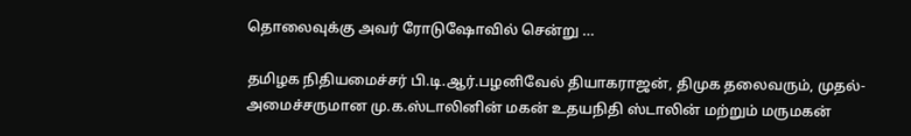தொலைவுக்கு அவர் ரோடுஷோவில் சென்று ...

தமிழக நிதியமைச்சர் பி.டி.ஆர்.பழனிவேல் தியாகராஜன், திமுக தலைவரும், முதல்-அமைச்சருமான மு.க.ஸ்டாலினின் மகன் உதயநிதி ஸ்டாலின் மற்றும் மருமகன்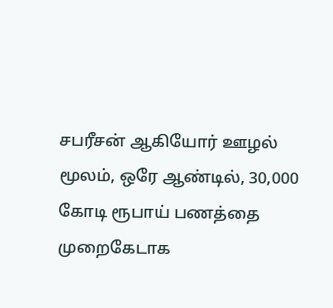சபரீசன் ஆகியோர் ஊழல் மூலம், ஒரே ஆண்டில், 30,000 கோடி ரூபாய் பணத்தை முறைகேடாக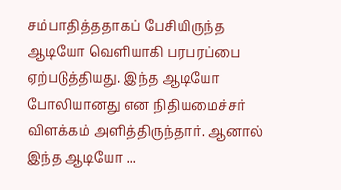சம்பாதித்ததாகப் பேசியிருந்த ஆடியோ வெளியாகி பரபரப்பை ஏற்படுத்தியது. இந்த ஆடியோ போலியானது என நிதியமைச்சர் விளக்கம் அளித்திருந்தார். ஆனால் இந்த ஆடியோ ...